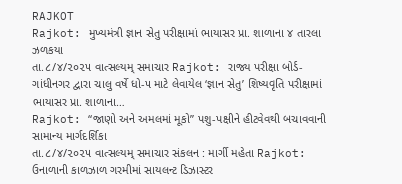RAJKOT
Rajkot: મુખ્યમંત્રી જ્ઞાન સેતુ પરીક્ષામાં ભાયાસર પ્રા. શાળાના ૪ તારલા ઝળકયા
તા.૮/૪/૨૦૨૫ વાત્સલ્યમ્ સમાચાર Rajkot: રાજ્ય પરીક્ષા બોર્ડ-ગાંધીનગર દ્વારા ચાલુ વર્ષે ધો-૫ માટે લેવાયેલ ‘જ્ઞાન સેતુ’ શિષ્યવૃતિ પરીક્ષામાં ભાયાસર પ્રા. શાળાના…
Rajkot: “જાણો અને અમલમાં મૂકો” પશુ-પક્ષીને હીટવેવથી બચાવવાની સામાન્ય માર્ગદર્શિકા
તા.૮/૪/૨૦૨૫ વાત્સલ્યમ્ સમાચાર સંકલન : માર્ગી મહેતા Rajkot: ઉનાળાની કાળઝાળ ગરમીમાં સાયલન્ટ ડિઝાસ્ટર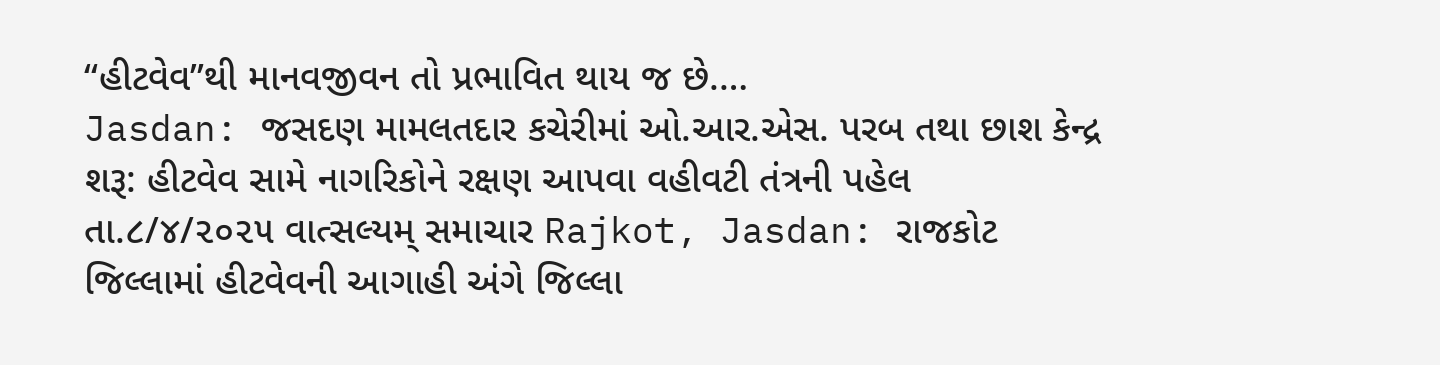“હીટવેવ”થી માનવજીવન તો પ્રભાવિત થાય જ છે.…
Jasdan: જસદણ મામલતદાર કચેરીમાં ઓ.આર.એસ. પરબ તથા છાશ કેન્દ્ર શરૂ: હીટવેવ સામે નાગરિકોને રક્ષણ આપવા વહીવટી તંત્રની પહેલ
તા.૮/૪/૨૦૨૫ વાત્સલ્યમ્ સમાચાર Rajkot, Jasdan: રાજકોટ જિલ્લામાં હીટવેવની આગાહી અંગે જિલ્લા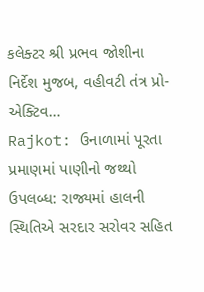કલેક્ટર શ્રી પ્રભવ જોશીના નિર્દેશ મુજબ, વહીવટી તંત્ર પ્રો-એક્ટિવ…
Rajkot: ઉનાળામાં પૂરતા પ્રમાણમાં પાણીનો જથ્થો ઉપલબ્ધ: રાજ્યમાં હાલની સ્થિતિએ સરદાર સરોવર સહિત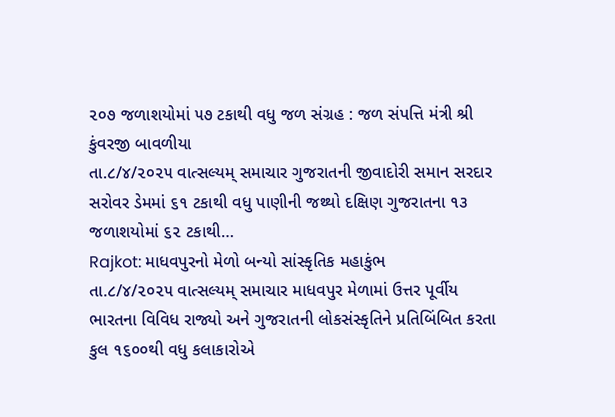૨૦૭ જળાશયોમાં ૫૭ ટકાથી વધુ જળ સંગ્રહ : જળ સંપત્તિ મંત્રી શ્રી કુંવરજી બાવળીયા
તા.૮/૪/૨૦૨૫ વાત્સલ્યમ્ સમાચાર ગુજરાતની જીવાદોરી સમાન સરદાર સરોવર ડેમમાં ૬૧ ટકાથી વધુ પાણીની જથ્થો દક્ષિણ ગુજરાતના ૧૩ જળાશયોમાં ૬૨ ટકાથી…
Rajkot: માધવપુરનો મેળો બન્યો સાંસ્કૃતિક મહાકુંભ
તા.૮/૪/૨૦૨૫ વાત્સલ્યમ્ સમાચાર માધવપુર મેળામાં ઉત્તર પૂર્વીય ભારતના વિવિધ રાજ્યો અને ગુજરાતની લોકસંસ્કૃતિને પ્રતિબિંબિત કરતા કુલ ૧૬૦૦થી વધુ કલાકારોએ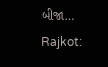બીજા…
Rajkot: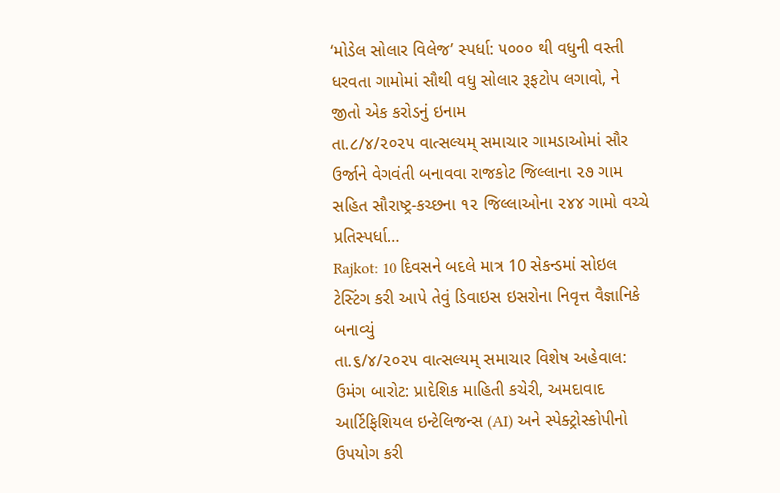‘મોડેલ સોલાર વિલેજ’ સ્પર્ધા: ૫૦૦૦ થી વધુની વસ્તી ધરવતા ગામોમાં સૌથી વધુ સોલાર રૂફટોપ લગાવો, ને જીતો એક કરોડનું ઇનામ
તા.૮/૪/૨૦૨૫ વાત્સલ્યમ્ સમાચાર ગામડાઓમાં સૌર ઉર્જાને વેગવંતી બનાવવા રાજકોટ જિલ્લાના ૨૭ ગામ સહિત સૌરાષ્ટ્ર-કચ્છના ૧૨ જિલ્લાઓના ૨૪૪ ગામો વચ્ચે પ્રતિસ્પર્ધા…
Rajkot: 10 દિવસને બદલે માત્ર 10 સેકન્ડમાં સોઇલ ટેસ્ટિંગ કરી આપે તેવું ડિવાઇસ ઇસરોના નિવૃત્ત વૈજ્ઞાનિકે બનાવ્યું
તા.૬/૪/૨૦૨૫ વાત્સલ્યમ્ સમાચાર વિશેષ અહેવાલ: ઉમંગ બારોટ: પ્રાદેશિક માહિતી કચેરી, અમદાવાદ આર્ટિફિશિયલ ઇન્ટેલિજન્સ (AI) અને સ્પેક્ટ્રોસ્કોપીનો ઉપયોગ કરી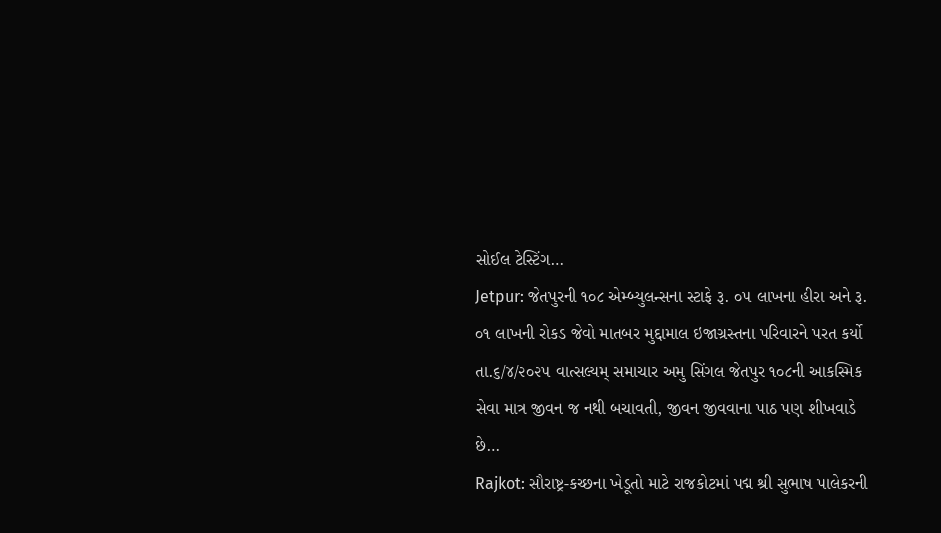સોઈલ ટેસ્ટિંગ…
Jetpur: જેતપુરની ૧૦૮ એમ્બ્યુલન્સના સ્ટાફે રૂ. ૦૫ લાખના હીરા અને રૂ. ૦૧ લાખની રોકડ જેવો માતબર મુદ્દામાલ ઇજાગ્રસ્તના પરિવારને પરત કર્યો
તા.૬/૪/૨૦૨૫ વાત્સલ્યમ્ સમાચાર અમુ સિંગલ જેતપુર ૧૦૮ની આકસ્મિક સેવા માત્ર જીવન જ નથી બચાવતી, જીવન જીવવાના પાઠ પણ શીખવાડે છે…
Rajkot: સૌરાષ્ટ્ર-કચ્છના ખેડૂતો માટે રાજકોટમાં પદ્મ શ્રી સુભાષ પાલેકરની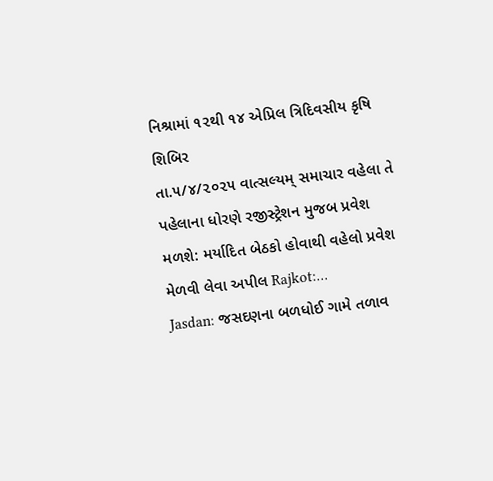નિશ્રામાં ૧૨થી ૧૪ એપ્રિલ ત્રિદિવસીય કૃષિ શિબિર
તા.૫/૪/૨૦૨૫ વાત્સલ્યમ્ સમાચાર વહેલા તે પહેલાના ધોરણે રજીસ્ટ્રેશન મુજબ પ્રવેશ મળશે: મર્યાદિત બેઠકો હોવાથી વહેલો પ્રવેશ મેળવી લેવા અપીલ Rajkot:…
Jasdan: જસદણના બળધોઈ ગામે તળાવ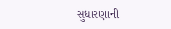સુધારણાની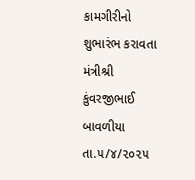કામગીરીનો શુભારંભ કરાવતા મંત્રીશ્રી કુંવરજીભાઈ બાવળીયા
તા.૫/૪/૨૦૨૫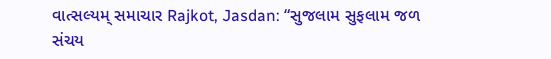વાત્સલ્યમ્ સમાચાર Rajkot, Jasdan: “સુજલામ સુફલામ જળ સંચય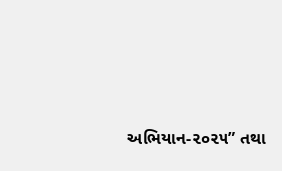અભિયાન-૨૦૨૫” તથા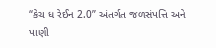“કેચ ધ રેઈન 2.0” અંતર્ગત જળસંપત્તિ અને પાણી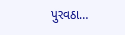પુરવઠા…